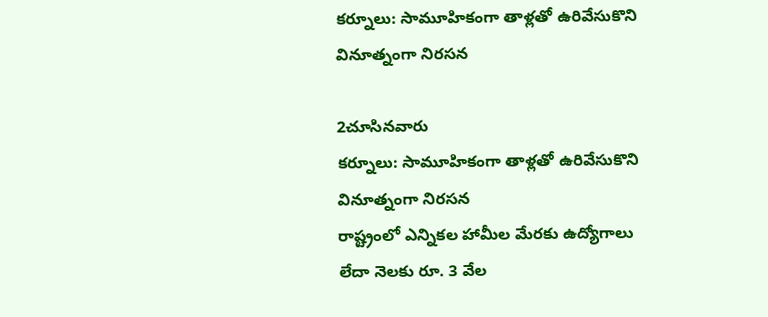కర్నూలు: సామూహికంగా తాళ్లతో ఉరివేసుకొని వినూత్నంగా నిరసన

2చూసినవారు
కర్నూలు: సామూహికంగా తాళ్లతో ఉరివేసుకొని వినూత్నంగా నిరసన
రాష్ట్రంలో ఎన్నికల హామీల మేరకు ఉద్యోగాలు లేదా నెలకు రూ. 3 వేల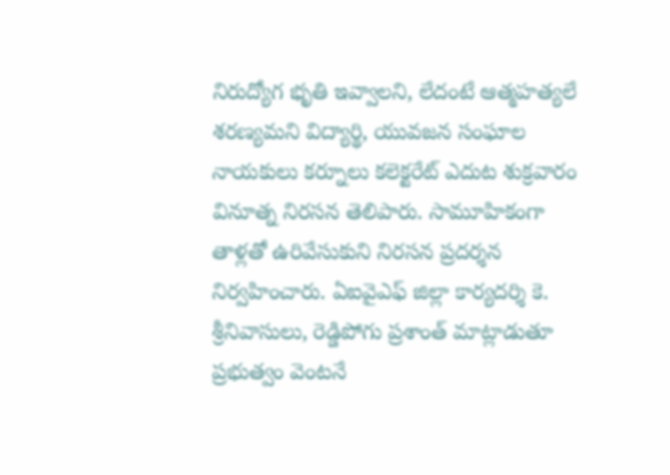నిరుద్యోగ భృతి ఇవ్వాలని, లేదంటే ఆత్మహత్యలే శరణ్యమని విద్యార్థి, యువజన సంఘాల నాయకులు కర్నూలు కలెక్టరేట్ ఎదుట శుక్రవారం వినూత్న నిరసన తెలిపారు. సామూహికంగా తాళ్లతో ఉరివేసుకుని నిరసన ప్రదర్శన నిర్వహించారు. ఏఐవైఎఫ్ జిల్లా కార్యదర్శి కె. శ్రీనివాసులు, రెడ్డిపోగు ప్రశాంత్ మాట్లాడుతూ ప్రభుత్వం వెంటనే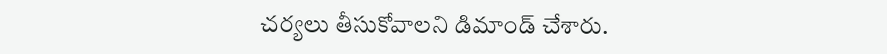చర్యలు తీసుకోవాలని డిమాండ్ చేశారు.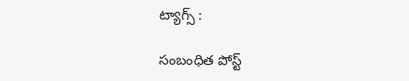ట్యాగ్స్ :

సంబంధిత పోస్ట్